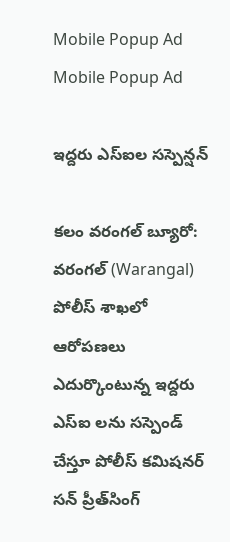Mobile Popup Ad
Mobile Popup Ad

ఇద్దరు ఎస్ఐల సస్పెన్షన్

కలం వరంగల్ బ్యూరో: వరంగల్ (Warangal) పోలీస్ శాఖలో ఆరోపణలు ఎదుర్కొంటున్న ఇద్దరు ఎస్ఐ లను సస్పెండ్ చేస్తూ పోలీస్ కమిషనర్ సన్ ప్రీత్‌సింగ్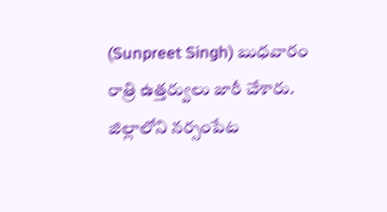(Sunpreet Singh) బుధవారం రాత్రి ఉత్తర్వులు జారీ చేశారు. జిల్లాలోని నర్సంపేట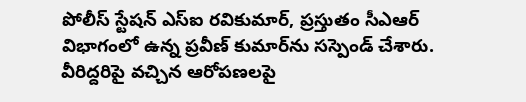పోలీస్ స్టేషన్ ఎస్ఐ రవికుమార్, ప్రస్తుతం సీఎఆర్ విభాగంలో ఉన్న ప్రవీణ్ కుమార్‌ను సస్పెండ్ చేశారు. వీరిద్దరిపై వచ్చిన ఆరోపణలపై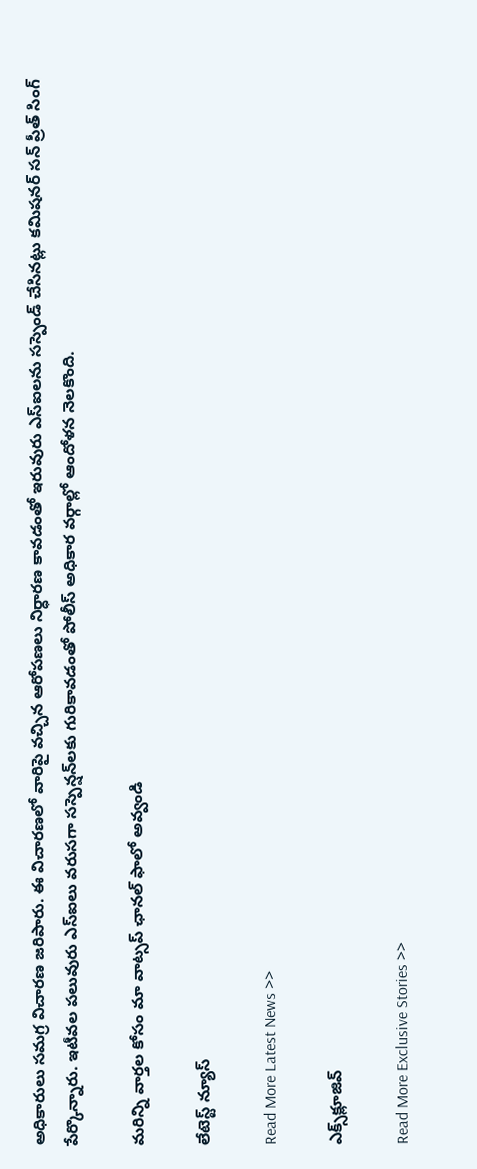అధికారులు సమగ్ర విచారణ జరిపారు. ఈ విచారణలో వారిపై వచ్చిన ఆరోపణలు నిర్ధారణ కావడంతో ఇరువురు ఎస్ఐలను సస్పెండ్ చేసినట్లు కమిషనర్ సన్ ప్రీత్ సింగ్ పేర్కొన్నారు. ఇటీవల పలువురు ఎస్ఐలు వరుసగా సస్పెన్షన్‌లకు గురికావడంతో పోలీస్ అధికార వర్గాల్లో ఆందోళన నెలకొంది.

మ‌రిన్ని వార్త‌ల కోసం మా వాట్స‌ప్ ఛాన‌ల్ ఫాలో అవ్వండి

లేటెస్ట్ న్యూస్‌

Read More Latest News >>

ఎక్స్‌క్లూజివ్‌

Read More Exclusive Stories >>